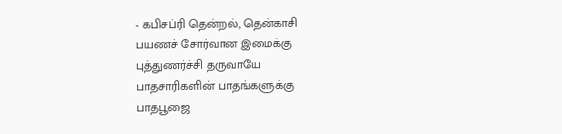- கபிசப்ரி தென்றல், தென்காசி
பயணச் சோர்வான இமைக்கு
புத்துணர்ச்சி தருவாயே
பாதசாரிகளின் பாதங்களுக்கு
பாதபூஜை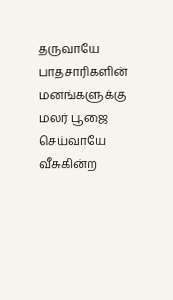தருவாயே
பாதசாரிகளின் மனங்களுக்கு
மலர் பூஜை செய்வாயே
வீசுகின்ற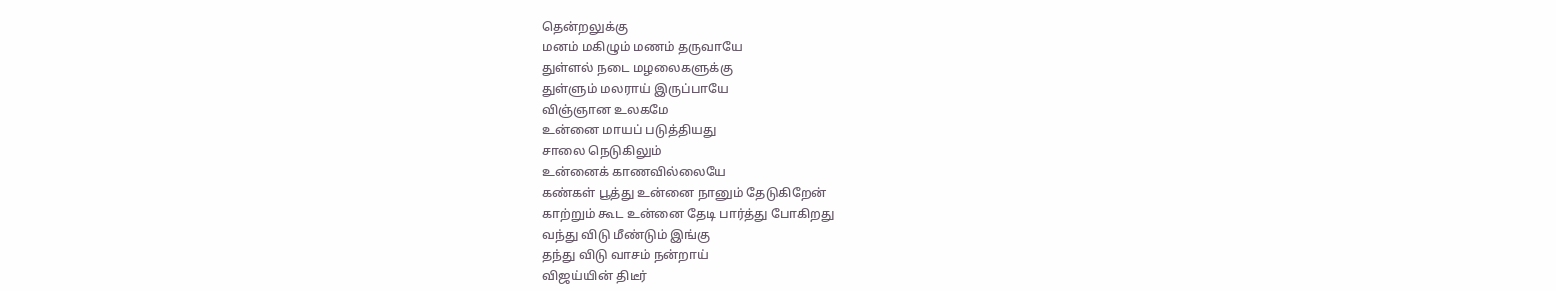தென்றலுக்கு
மனம் மகிழும் மணம் தருவாயே
துள்ளல் நடை மழலைகளுக்கு
துள்ளும் மலராய் இருப்பாயே
விஞ்ஞான உலகமே
உன்னை மாயப் படுத்தியது
சாலை நெடுகிலும்
உன்னைக் காணவில்லையே
கண்கள் பூத்து உன்னை நானும் தேடுகிறேன்
காற்றும் கூட உன்னை தேடி பார்த்து போகிறது
வந்து விடு மீண்டும் இங்கு
தந்து விடு வாசம் நன்றாய்
விஜய்யின் திடீர்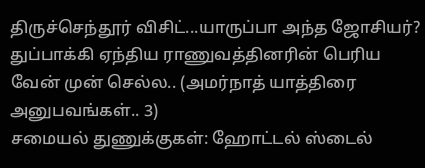திருச்செந்தூர் விசிட்...யாருப்பா அந்த ஜோசியர்?
துப்பாக்கி ஏந்திய ராணுவத்தினரின் பெரிய வேன் முன் செல்ல.. (அமர்நாத் யாத்திரை அனுபவங்கள்.. 3)
சமையல் துணுக்குகள்: ஹோட்டல் ஸ்டைல்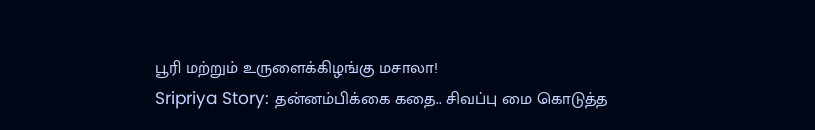பூரி மற்றும் உருளைக்கிழங்கு மசாலா!
Sripriya Story: தன்னம்பிக்கை கதை.. சிவப்பு மை கொடுத்த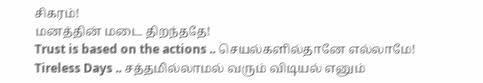சிகரம்!
மனத்தின் மடை திறந்ததே!
Trust is based on the actions .. செயல்களில்தானே எல்லாமே!
Tireless Days .. சத்தமில்லாமல் வரும் விடியல் எனும்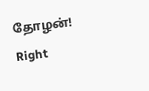தோழன்!
Right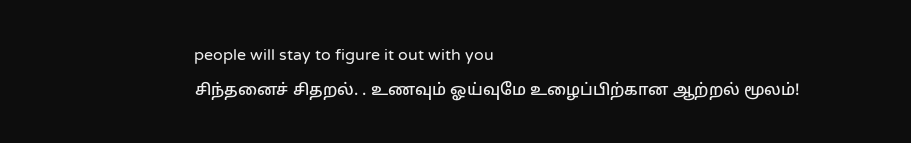people will stay to figure it out with you
சிந்தனைச் சிதறல். . உணவும் ஓய்வுமே உழைப்பிற்கான ஆற்றல் மூலம்!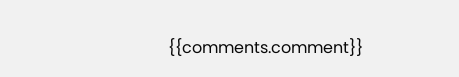{{comments.comment}}